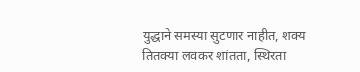युद्धाने समस्या सुटणार नाहीत, शक्य तितक्या लवकर शांतता, स्थिरता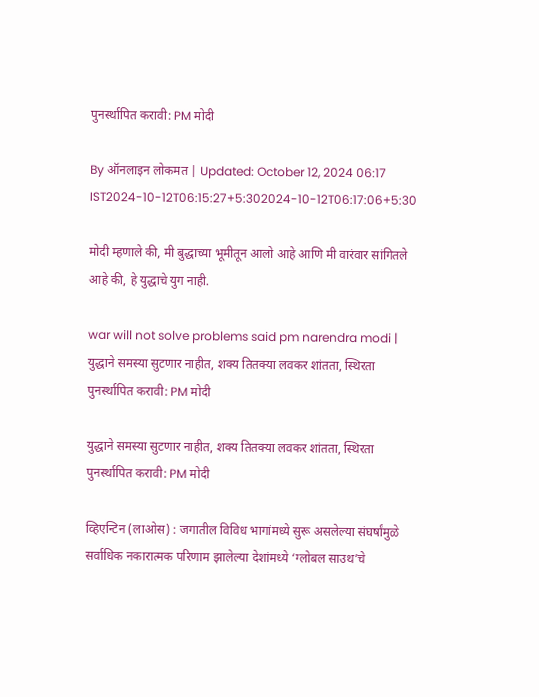पुनर्स्थापित करावी: PM मोदी

By ऑनलाइन लोकमत | Updated: October 12, 2024 06:17 IST2024-10-12T06:15:27+5:302024-10-12T06:17:06+5:30

मोदी म्हणाले की, मी बुद्धाच्या भूमीतून आलो आहे आणि मी वारंवार सांगितले आहे की, हे युद्धाचे युग नाही.

war will not solve problems said pm narendra modi | युद्धाने समस्या सुटणार नाहीत, शक्य तितक्या लवकर शांतता, स्थिरता पुनर्स्थापित करावी: PM मोदी

युद्धाने समस्या सुटणार नाहीत, शक्य तितक्या लवकर शांतता, स्थिरता पुनर्स्थापित करावी: PM मोदी

व्हिएन्टिन (लाओस) : जगातील विविध भागांमध्ये सुरू असलेल्या संघर्षांमुळे सर्वाधिक नकारात्मक परिणाम झालेल्या देशांमध्ये ‘ग्लोबल साउथ’चे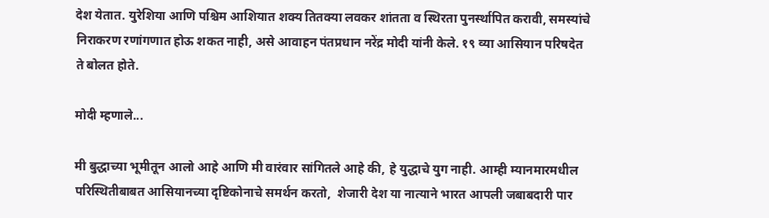देश येतात. युरेशिया आणि पश्चिम आशियात शक्य तितक्या लवकर शांतता व स्थिरता पुनर्स्थापित करावी, समस्यांचे निराकरण रणांगणात होऊ शकत नाही, असे आवाहन पंतप्रधान नरेंद्र मोदी यांनी केले. १९ व्या आसियान परिषदेत ते बोलत होते.

मोदी म्हणाले...

मी बुद्धाच्या भूमीतून आलो आहे आणि मी वारंवार सांगितले आहे की, हे युद्धाचे युग नाही. आम्ही म्यानमारमधील परिस्थितीबाबत आसियानच्या दृष्टिकोनाचे समर्थन करतो,  शेजारी देश या नात्याने भारत आपली जबाबदारी पार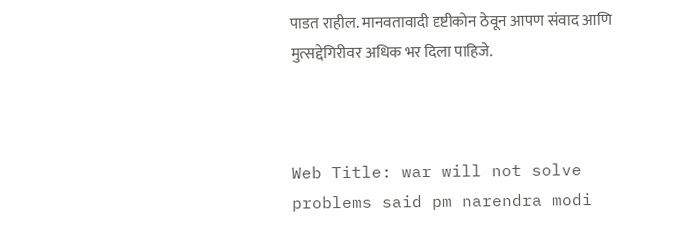पाडत राहील. मानवतावादी दृष्टीकोन ठेवून आपण संवाद आणि मुत्सद्देगिरीवर अधिक भर दिला पाहिजे.



Web Title: war will not solve problems said pm narendra modi